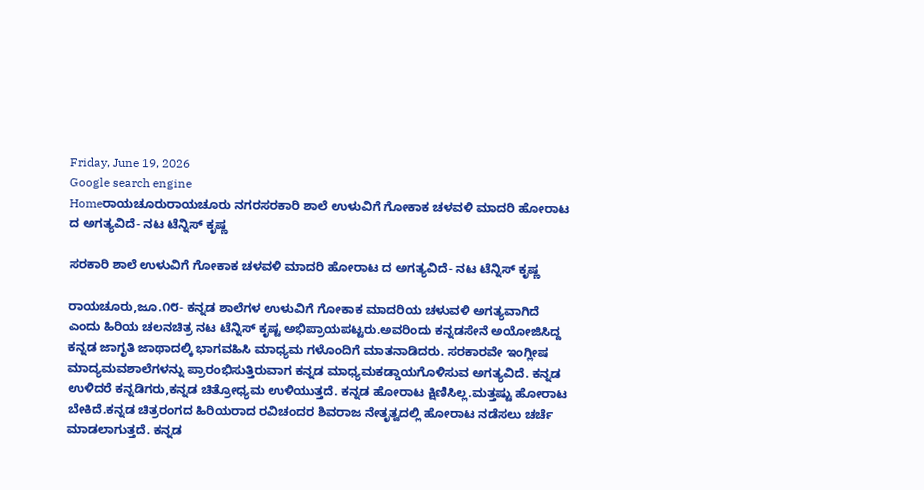Friday, June 19, 2026
Google search engine
Homeರಾಯಚೂರುರಾಯಚೂರು ನಗರಸರಕಾರಿ ಶಾಲೆ ಉಳುವಿಗೆ ಗೋಕಾಕ ಚಳವಳಿ ಮಾದರಿ ಹೋರಾಟ ದ ಅಗತ್ಯವಿದೆ- ನಟ ಟೆನ್ನಿಸ್‌ ಕೃಷ್ಣ

ಸರಕಾರಿ ಶಾಲೆ ಉಳುವಿಗೆ ಗೋಕಾಕ ಚಳವಳಿ ಮಾದರಿ ಹೋರಾಟ ದ ಅಗತ್ಯವಿದೆ- ನಟ ಟೆನ್ನಿಸ್‌ ಕೃಷ್ಣ

ರಾಯಚೂರು,ಜೂ.೧೮- ಕನ್ನಡ ಶಾಲೆಗಳ ಉಳುವಿಗೆ ಗೋಕಾಕ ಮಾದರಿಯ ಚಳುವಳಿ ಅಗತ್ಯವಾಗಿದೆ ಎಂದು ಹಿರಿಯ ಚಲನಚಿತ್ರ ನಟ ಟೆನ್ನಿಸ್ ಕೃಷ್ಟ ಅಭಿಪ್ರಾಯಪಟ್ಟರು.ಅವರಿಂದು ಕನ್ನಡಸೇನೆ ಅಯೋಜಿಸಿದ್ದ ಕನ್ನಡ ಜಾಗೃತಿ ಜಾಥಾದಲ್ಕಿ ಭಾಗವಹಿಸಿ ಮಾಧ್ಯಮ ಗಳೊಂದಿಗೆ ಮಾತನಾಡಿದರು. ಸರಕಾರವೇ ಇಂಗ್ಲೀಷ ಮಾದ್ಯಮವಶಾಲೆಗಳನ್ನು ಪ್ರಾರಂಭಿಸುತ್ತಿರುವಾಗ ಕನ್ನಡ ಮಾಧ್ಯಮ‌ಕಡ್ಡಾಯಗೊಳಿಸುವ ಅಗತ್ಯವಿದೆ. ಕನ್ನಡ ಉಳಿದರೆ ಕನ್ನಡಿಗರು,ಕನ್ನಡ ಚಿತ್ರೋಧ್ಯಮ ಉಳಿಯುತ್ತದೆ. ಕನ್ನಡ ಹೋರಾಟ ಕ್ಷಿಣಿಸಿಲ್ಲ.ಮತ್ತಷ್ಟು ಹೋರಾಟ ಬೇಕಿದೆ.ಕನ್ನಡ ಚಿತ್ರರಂಗದ ಹಿರಿಯರಾದ ರವಿಚಂದರ ಶಿವರಾಜ ನೇತೃತ್ವದಲ್ಲಿ ಹೋರಾಟ ನಡೆಸಲು ಚರ್ಚೆ ಮಾಡಲಾಗುತ್ತದೆ‌. ಕನ್ನಡ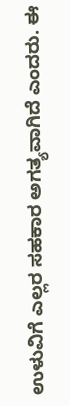ಉಳುವಿಗೆ ಎಲ್ಲರ ಸಹಕಾರ ಅಗತ್ಯವಾಗಿದೆ ಎಂದರು. ಈ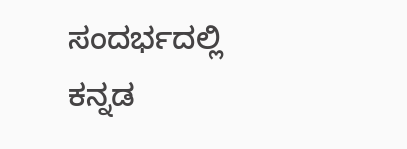ಸಂದರ್ಭದಲ್ಲಿ ಕನ್ನಡ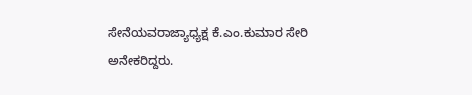ಸೇನೆಯವರಾಜ್ಯಾಧ್ಯಕ್ಷ ಕೆ.ಎಂ.ಕುಮಾರ ಸೇರಿ ಅನೇಕರಿದ್ದರು.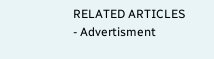RELATED ARTICLES
- Advertisment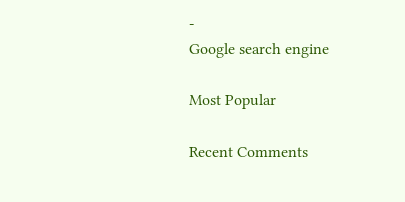-
Google search engine

Most Popular

Recent Comments